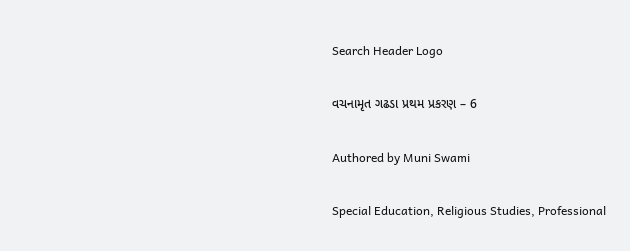Search Header Logo

વચનામૃત ગઢડા પ્રથમ પ્રકરણ – 6

Authored by Muni Swami

Special Education, Religious Studies, Professional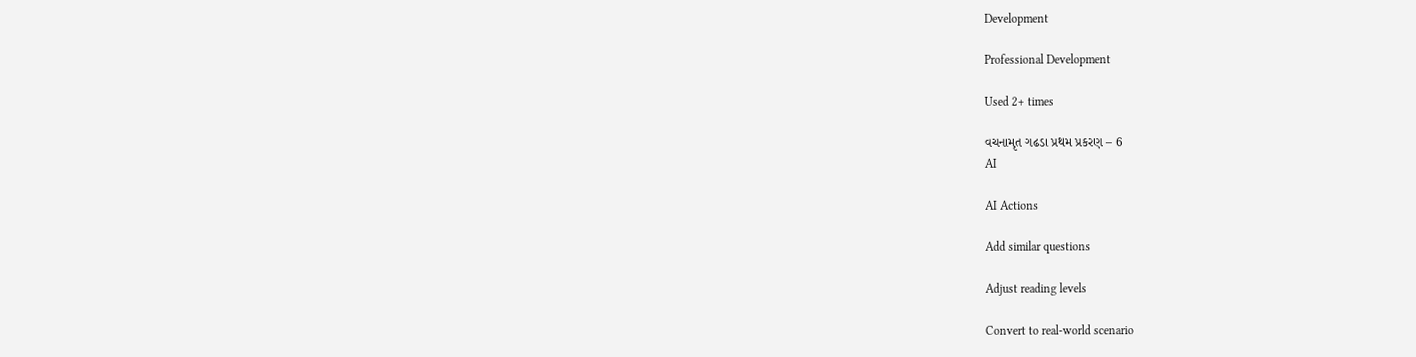Development

Professional Development

Used 2+ times

વચનામૃત ગઢડા પ્રથમ પ્રકરણ – 6
AI

AI Actions

Add similar questions

Adjust reading levels

Convert to real-world scenario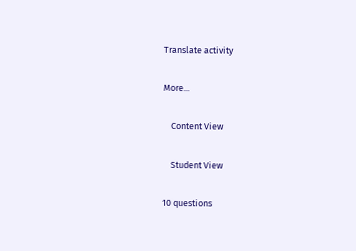Translate activity

More...

    Content View

    Student View

10 questions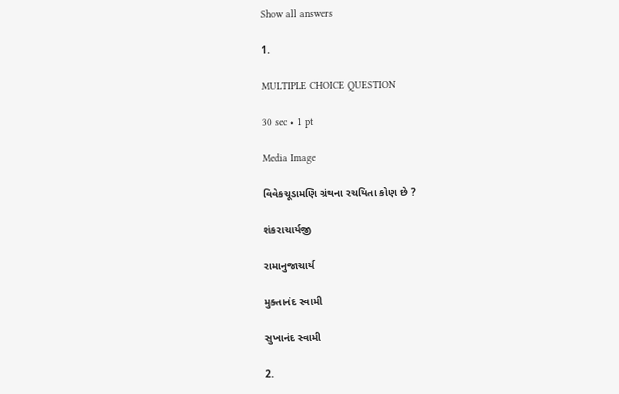Show all answers

1.

MULTIPLE CHOICE QUESTION

30 sec • 1 pt

Media Image

વિવેકચૂડામણિ ગ્રંથના રચયિતા કોણ છે ?

શંકરાચાર્યજી

રામાનુજાચાર્ય

મુક્તાનંદ સ્વામી

સુખાનંદ સ્વામી

2.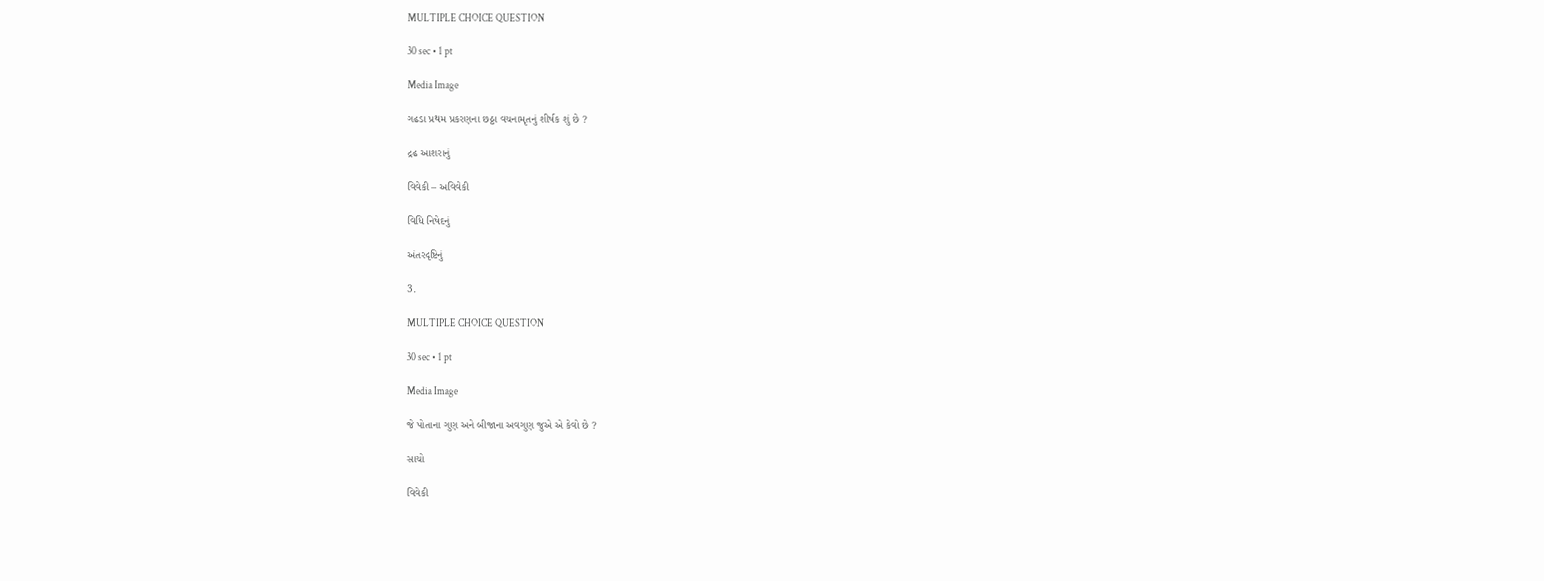MULTIPLE CHOICE QUESTION

30 sec • 1 pt

Media Image

ગઢડા પ્રથમ પ્રકરણના છઠ્ઠા વચનામૃતનું શીર્ષક શું છે ?

દ્રઢ આશરાનું

વિવેકી – અવિવેકી

વિધિ નિષેદનું

અંતરદૃષ્ટિનું

3.

MULTIPLE CHOICE QUESTION

30 sec • 1 pt

Media Image

જે પોતાના ગુણ અને બીજાના અવગુણ જુએ એ કેવો છે ?

સાચો

વિવેકી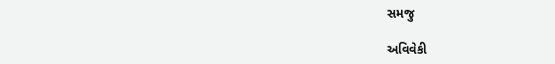સમજુ

અવિવેકી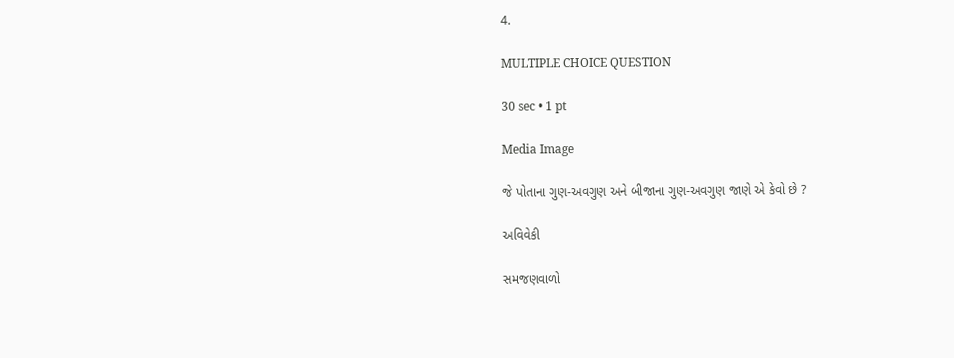4.

MULTIPLE CHOICE QUESTION

30 sec • 1 pt

Media Image

જે પોતાના ગુણ-અવગુણ અને બીજાના ગુણ-અવગુણ જાણે એ કેવો છે ?

અવિવેકી

સમજણવાળો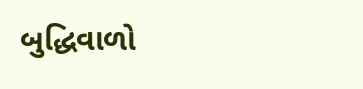બુદ્ધિવાળો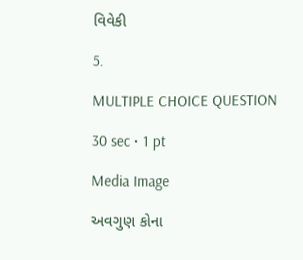વિવેકી

5.

MULTIPLE CHOICE QUESTION

30 sec • 1 pt

Media Image

અવગુણ કોના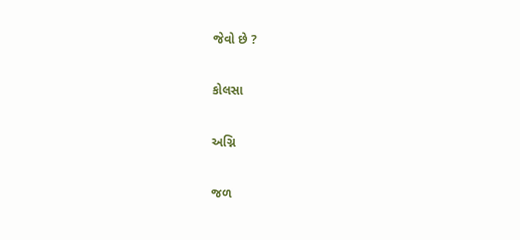જેવો છે ?

કોલસા

અગ્નિ

જળ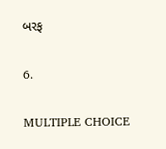બરફ

6.

MULTIPLE CHOICE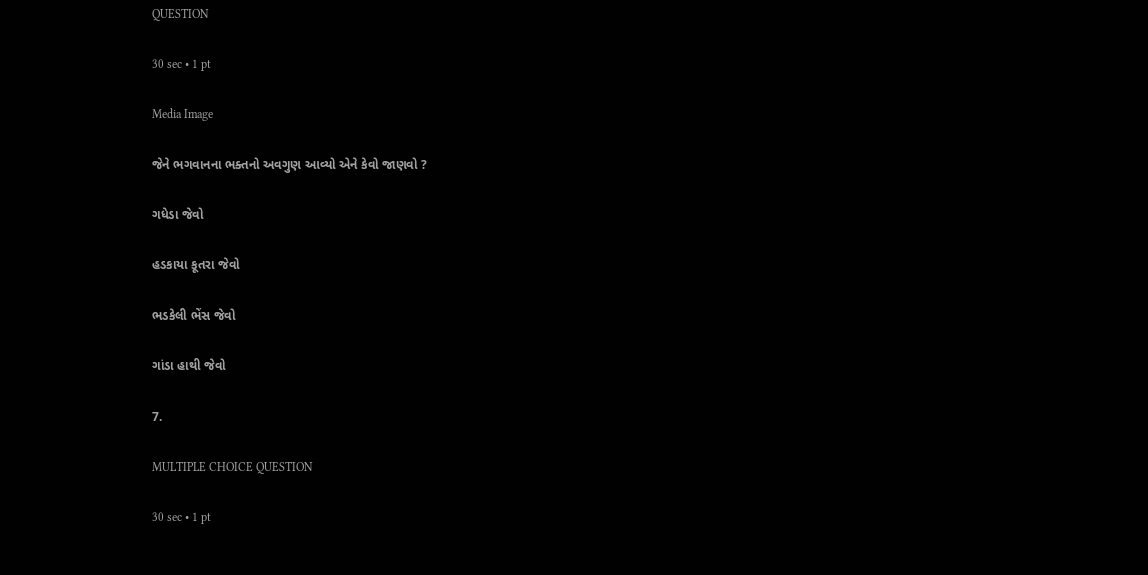QUESTION

30 sec • 1 pt

Media Image

જેને ભગવાનના ભક્તનો અવગુણ આવ્યો એને કેવો જાણવો ?

ગધેડા જેવો

હડકાયા કૂતરા જેવો

ભડકેલી ભેંસ જેવો

ગાંડા હાથી જેવો

7.

MULTIPLE CHOICE QUESTION

30 sec • 1 pt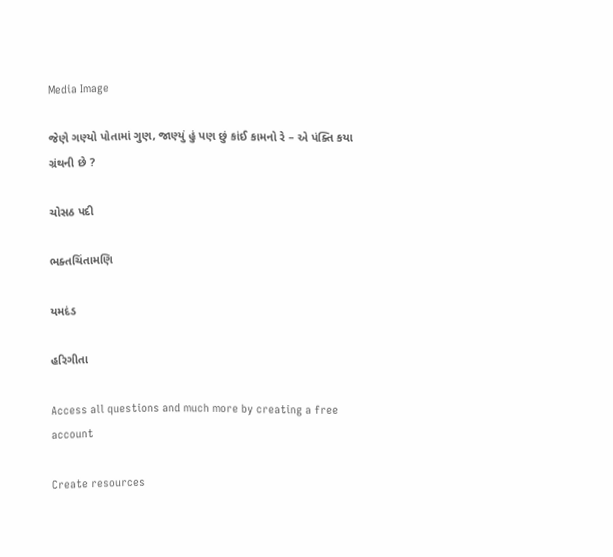Media Image

જેણે ગણ્યો પોતામાં ગુણ, જાણ્યું હું પણ છું કાંઈ કામનો રે – એ પંક્તિ કયા ગ્રંથની છે ?

ચોસઠ પદી

ભક્તચિંતામણિ

યમદંડ

હરિગીતા

Access all questions and much more by creating a free account

Create resources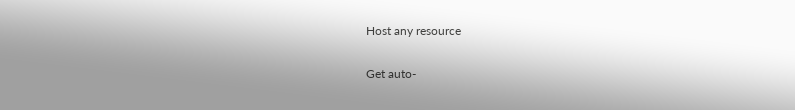Host any resource

Get auto-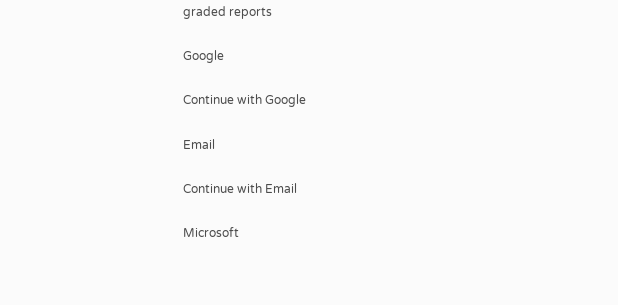graded reports

Google

Continue with Google

Email

Continue with Email

Microsoft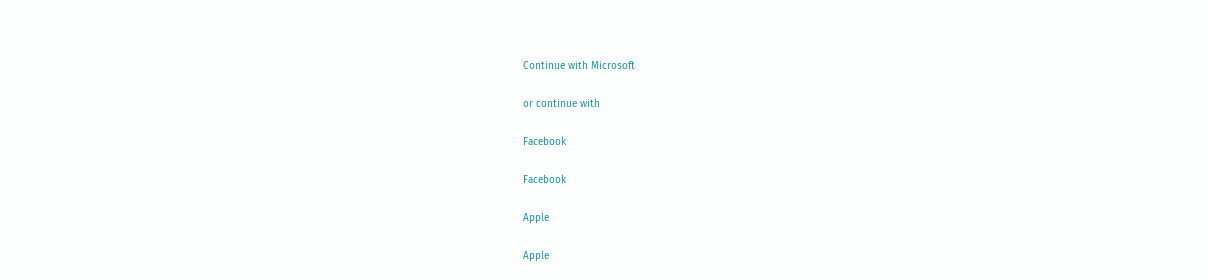Continue with Microsoft

or continue with

Facebook

Facebook

Apple

Apple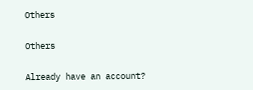Others

Others

Already have an account?